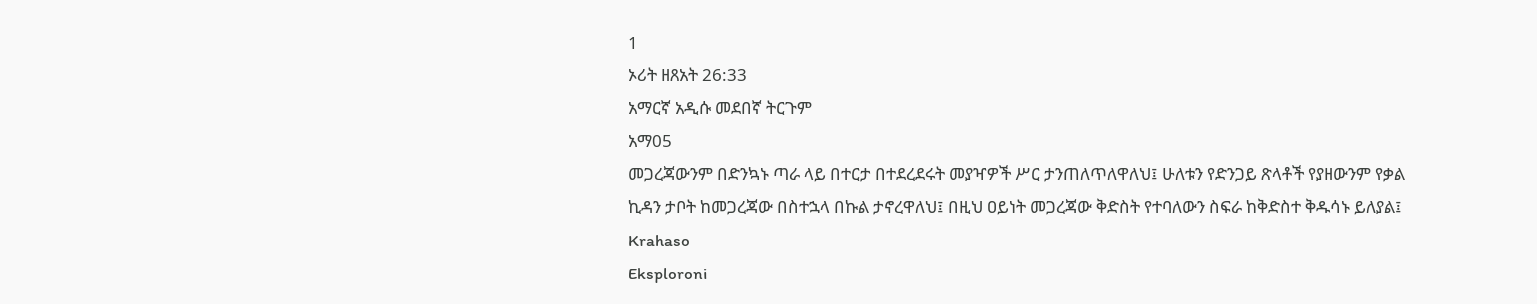1
ኦሪት ዘጸአት 26:33
አማርኛ አዲሱ መደበኛ ትርጉም
አማ05
መጋረጃውንም በድንኳኑ ጣራ ላይ በተርታ በተደረደሩት መያዣዎች ሥር ታንጠለጥለዋለህ፤ ሁለቱን የድንጋይ ጽላቶች የያዘውንም የቃል ኪዳን ታቦት ከመጋረጃው በስተኋላ በኩል ታኖረዋለህ፤ በዚህ ዐይነት መጋረጃው ቅድስት የተባለውን ስፍራ ከቅድስተ ቅዱሳኑ ይለያል፤
Krahaso
Eksploroni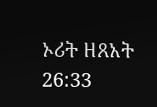ኦሪት ዘጸአት 26:33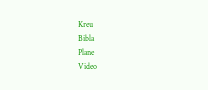Kreu
Bibla
Plane
Video